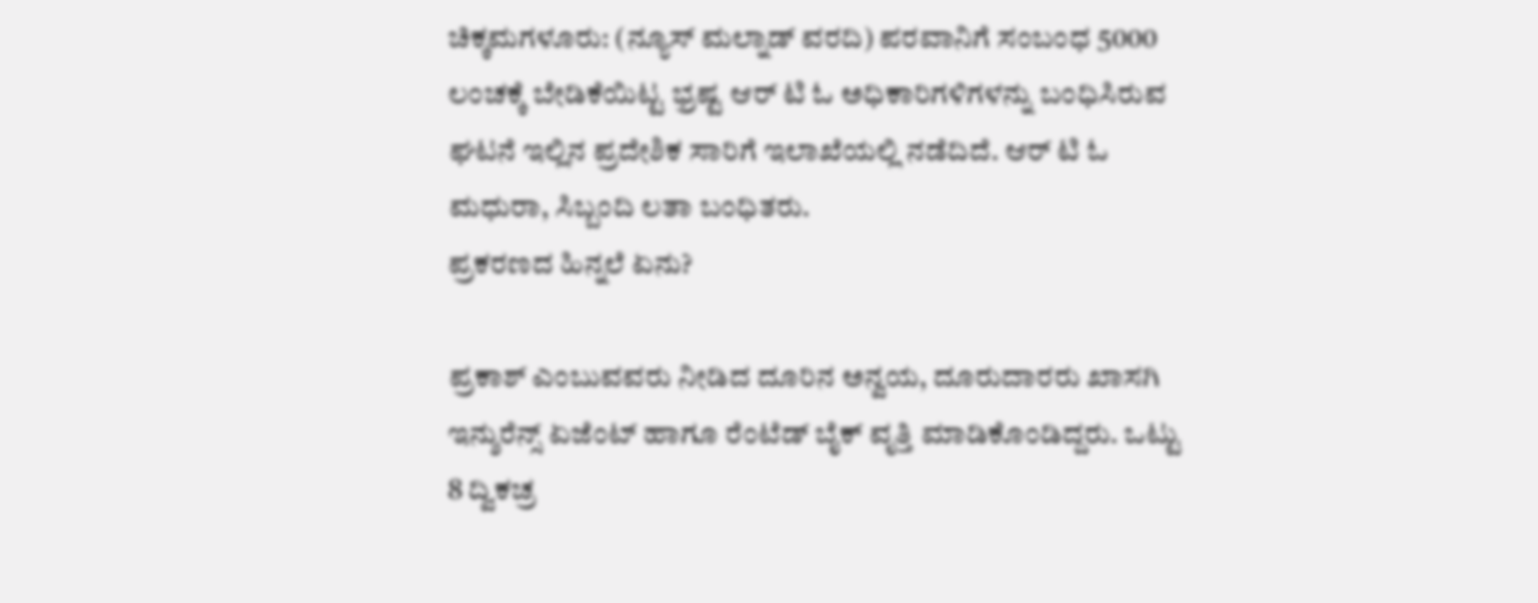ಚಿಕ್ಕಮಗಳೂರು: (ನ್ಯೂಸ್ ಮಲ್ನಾಡ್ ವರದಿ) ಪರವಾನಿಗೆ ಸಂಬಂಧ 5000 ಲಂಚಕ್ಕೆ ಬೇಡಿಕೆಯಿಟ್ಟ ಭ್ರಷ್ಟ ಆರ್ ಟಿ ಓ ಅಧಿಕಾರಿಗಳಿಗಳನ್ನು ಬಂಧಿಸಿರುವ ಘಟನೆ ಇಲ್ಲಿನ ಪ್ರದೇಶಿಕ ಸಾರಿಗೆ ಇಲಾಖೆಯಲ್ಲಿ ನಡೆದಿದೆ. ಆರ್ ಟಿ ಓ ಮಧುರಾ, ಸಿಬ್ಬಂದಿ ಲತಾ ಬಂಧಿತರು.
ಪ್ರಕರಣದ ಹಿನ್ನಲೆ ಏನು?

ಪ್ರಕಾಶ್ ಎಂಬುವವರು ನೀಡಿದ ದೂರಿನ ಅನ್ವಯ, ದೂರುದಾರರು ಖಾಸಗಿ ಇನ್ಶುರೆನ್ಸ್ ಏಜೆಂಟ್ ಹಾಗೂ ರೆಂಟೆಡ್ ಬೈಕ್ ವೃತ್ತಿ ಮಾಡಿಕೊಂಡಿದ್ದರು. ಒಟ್ಟು 8 ದ್ವಿಕಚ್ರ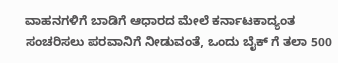ವಾಹನಗಳಿಗೆ ಬಾಡಿಗೆ ಆಧಾರದ ಮೇಲೆ ಕರ್ನಾಟಕಾದ್ಯಂತ ಸಂಚರಿಸಲು ಪರವಾನಿಗೆ ನೀಡುವಂತೆ, ಒಂದು ಬೈಕ್ ಗೆ ತಲಾ 500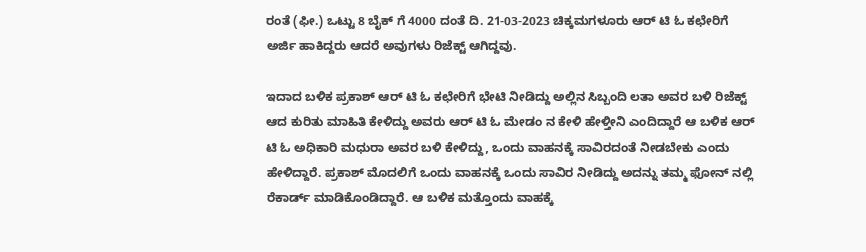ರಂತೆ (ಫೀ.) ಒಟ್ಟು 8 ಬೈಕ್ ಗೆ 4000 ದಂತೆ ದಿ. 21-03-2023 ಚಿಕ್ಕಮಗಳೂರು ಆರ್ ಟಿ ಓ ಕಛೇರಿಗೆ ಅರ್ಜಿ ಹಾಕಿದ್ದರು ಆದರೆ ಅವುಗಳು ರಿಜೆಕ್ಟ್ ಆಗಿದ್ದವು.

ಇದಾದ ಬಳಿಕ ಪ್ರಕಾಶ್ ಆರ್ ಟಿ ಓ ಕಛೇರಿಗೆ ಭೇಟಿ ನೀಡಿದ್ದು ಅಲ್ಲಿನ ಸಿಬ್ಬಂದಿ ಲತಾ ಅವರ ಬಳಿ ರಿಜೆಕ್ಟ್ ಆದ ಕುರಿತು ಮಾಹಿತಿ ಕೇಳಿದ್ದು ಅವರು ಆರ್ ಟಿ ಓ ಮೇಡಂ ನ ಕೇಳಿ ಹೇಳ್ತೀನಿ ಎಂದಿದ್ದಾರೆ ಆ ಬಳಿಕ ಆರ್ ಟಿ ಓ ಅಧಿಕಾರಿ ಮಧುರಾ ಅವರ ಬಳಿ ಕೇಳಿದ್ದು, ಒಂದು ವಾಹನಕ್ಕೆ ಸಾವಿರದಂತೆ ನೀಡಬೇಕು ಎಂದು ಹೇಳಿದ್ದಾರೆ. ಪ್ರಕಾಶ್ ಮೊದಲಿಗೆ ಒಂದು ವಾಹನಕ್ಕೆ ಒಂದು ಸಾವಿರ ನೀಡಿದ್ದು ಅದನ್ನು ತಮ್ಮ ಫೋನ್ ನಲ್ಲಿ ರೆಕಾರ್ಡ್ ಮಾಡಿಕೊಂಡಿದ್ದಾರೆ. ಆ ಬಳಿಕ ಮತ್ತೊಂದು ವಾಹಕ್ಕೆ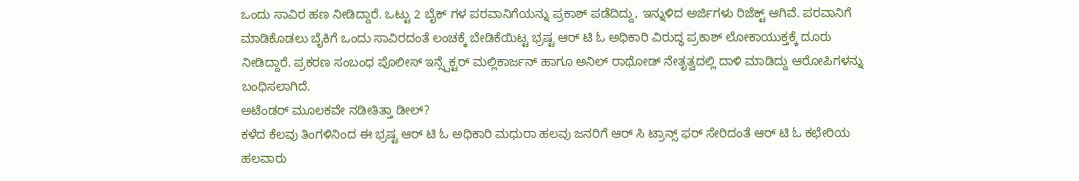ಒಂದು ಸಾವಿರ ಹಣ ನೀಡಿದ್ದಾರೆ. ಒಟ್ಟು 2 ಬೈಕ್ ಗಳ ಪರವಾನಿಗೆಯನ್ನು ಪ್ರಕಾಶ್ ಪಡೆದಿದ್ದು, ಇನ್ನುಳಿದ ಅರ್ಜಿಗಳು ರಿಜೆಕ್ಟ್ ಆಗಿವೆ. ಪರವಾನಿಗೆ ಮಾಡಿಕೊಡಲು ಬೈಕಿಗೆ ಒಂದು ಸಾವಿರದಂತೆ ಲಂಚಕ್ಕೆ ಬೇಡಿಕೆಯಿಟ್ಟ ಭ್ರಷ್ಟ ಆರ್ ಟಿ ಓ ಅಧಿಕಾರಿ ವಿರುದ್ಧ ಪ್ರಕಾಶ್ ಲೋಕಾಯುಕ್ತಕ್ಕೆ ದೂರು ನೀಡಿದ್ದಾರೆ. ಪ್ರಕರಣ ಸಂಬಂಧ ಪೊಲೀಸ್ ಇನ್ಸ್ಪೆಕ್ಟರ್ ಮಲ್ಲಿಕಾರ್ಜನ್ ಹಾಗೂ ಅನಿಲ್ ರಾಥೋಡ್ ನೇತೃತ್ವದಲ್ಲಿ ದಾಳಿ ಮಾಡಿದ್ದು ಆರೋಪಿಗಳನ್ನು ಬಂಧಿಸಲಾಗಿದೆ.
ಅಟೆಂಡರ್ ಮೂಲಕವೇ ನಡೀತಿತ್ತಾ ಡೀಲ್?
ಕಳೆದ ಕೆಲವು ತಿಂಗಳಿನಿಂದ ಈ ಭ್ರಷ್ಟ ಆರ್ ಟಿ ಓ ಅಧಿಕಾರಿ ಮಧುರಾ ಹಲವು ಜನರಿಗೆ ಆರ್ ಸಿ ಟ್ರಾನ್ಸ್ ಫರ್ ಸೇರಿದಂತೆ ಆರ್ ಟಿ ಓ ಕಛೇರಿಯ ಹಲವಾರು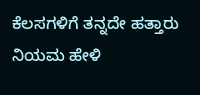ಕೆಲಸಗಳಿಗೆ ತನ್ನದೇ ಹತ್ತಾರು ನಿಯಮ ಹೇಳಿ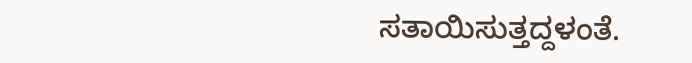ಸತಾಯಿಸುತ್ತದ್ದಳಂತೆ.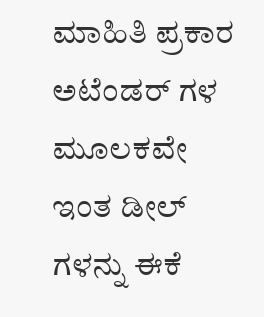ಮಾಹಿತಿ ಪ್ರಕಾರ ಅಟೆಂಡರ್ ಗಳ ಮೂಲಕವೇ ಇಂತ ಡೀಲ್ ಗಳನ್ನು ಈಕೆ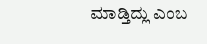ಮಾಡ್ತಿದ್ಲು ಎಂಬ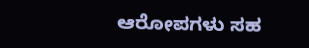ಆರೋಪಗಳು ಸಹ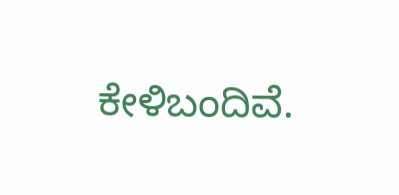ಕೇಳಿಬಂದಿವೆ.